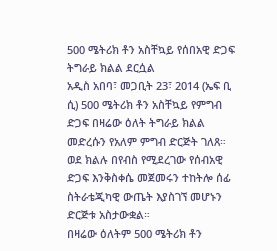500 ሜትሪክ ቶን አስቸኳይ የሰበአዊ ድጋፍ ትግራይ ክልል ደርሷል
አዲስ አበባ፣ መጋቢት 23፣ 2014 (ኤፍ ቢ ሲ) 500 ሜትሪክ ቶን አስቸኳይ የምግብ ድጋፍ በዛሬው ዕለት ትግራይ ክልል መድረሱን የአለም ምግብ ድርጅት ገለጸ።
ወደ ክልሉ በየብስ የሚደረገው የሰብአዊ ድጋፍ እንቅስቀሴ መጀመሩን ተከትሎ ሰፊ ስትራቴጂካዊ ውጤት እያስገኘ መሆኑን ድርጅቱ አስታውቋል።
በዛሬው ዕለትም 500 ሜትሪክ ቶን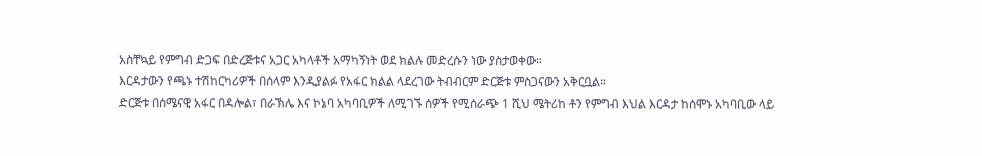አስቸኳይ የምግብ ድጋፍ በድረጅቱና አጋር አካላቶች አማካኝነት ወደ ክልሉ መድረሱን ነው ያስታወቀው።
እርዳታውን የጫኑ ተሽከርካሪዎች በሰላም እንዲያልፉ የአፋር ክልል ላደረገው ትብብርም ድርጅቱ ምስጋናውን አቅርቧል።
ድርጅቱ በሰሜናዊ አፋር በዳሎል፣ በራኽሌ እና ኮኔባ አካባቢዎች ለሚገኙ ሰዎች የሚሰራጭ 1 ሺህ ሜትሪከ ቶን የምግብ እህል እርዳታ ከሰሞኑ አካባቢው ላይ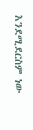እንደሚደርስም ነው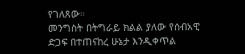የገለጸው።
መንግስት በትግራይ ክልል ያለው የሰብአዊ ድጋፍ በተጠናከረ ሁኔታ እንዲቀጥል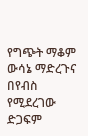የግጭት ማቆም ውሳኔ ማድረጉና በየብስ የሚደረገው ድጋፍም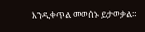እንዲቀጥል መወሰኑ ይታወቃል።